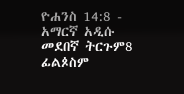ዮሐንስ 14:8 - አማርኛ አዲሱ መደበኛ ትርጉም8 ፊልጶስም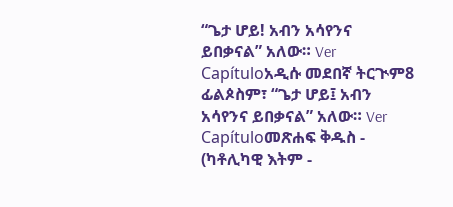“ጌታ ሆይ! አብን አሳየንና ይበቃናል” አለው። Ver Capítuloአዲሱ መደበኛ ትርጒም8 ፊልጶስም፣ “ጌታ ሆይ፤ አብን አሳየንና ይበቃናል” አለው። Ver Capítuloመጽሐፍ ቅዱስ - (ካቶሊካዊ እትም -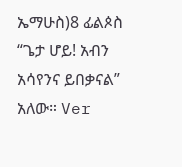ኤማሁስ)8 ፊልጶስ “ጌታ ሆይ! አብን አሳየንና ይበቃናል” አለው። Ver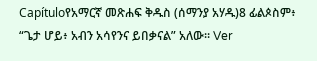Capítuloየአማርኛ መጽሐፍ ቅዱስ (ሰማንያ አሃዱ)8 ፊልጶስም፥ “ጌታ ሆይ፥ አብን አሳየንና ይበቃናል” አለው። Ver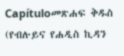Capítuloመጽሐፍ ቅዱስ (የብሉይና የሐዲስ ኪዳን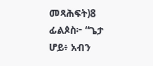መጻሕፍት)8 ፊልጶስ፦ “ጌታ ሆይ፥ አብን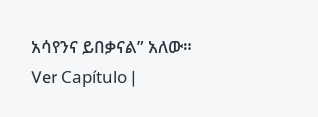አሳየንና ይበቃናል” አለው። Ver Capítulo |